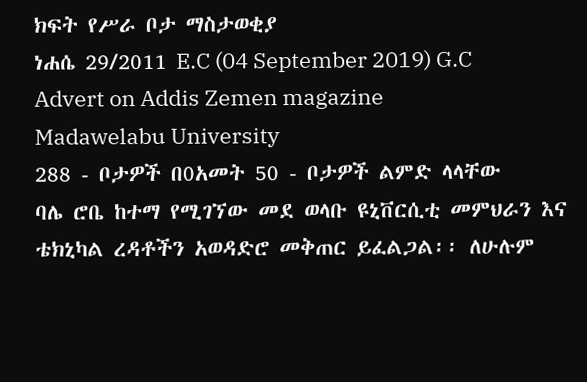ክፍት የሥራ ቦታ ማስታወቂያ
ነሐሴ 29/2011 E.C (04 September 2019) G.C
Advert on Addis Zemen magazine
Madawelabu University
288 - ቦታዎች በ0አመት 50 - ቦታዎች ልምድ ላላቸው
ባሌ ሮቤ ከተማ የሚገኘው መደ ወላቡ ዩኒቨርሲቲ መምህራን እና ቴክኒካል ረዳቶችን አወዳድሮ መቅጠር ይፈልጋል፡፡ ለሁሉም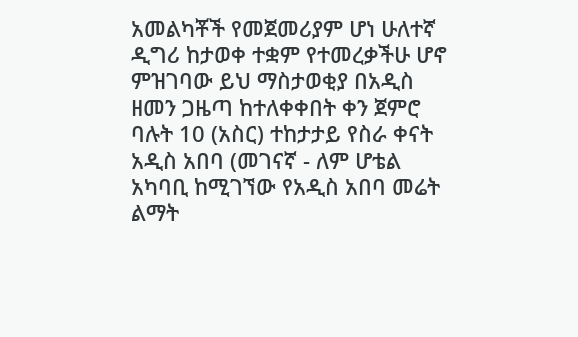አመልካቾች የመጀመሪያም ሆነ ሁለተኛ ዲግሪ ከታወቀ ተቋም የተመረቃችሁ ሆኖ ምዝገባው ይህ ማስታወቂያ በአዲስ ዘመን ጋዜጣ ከተለቀቀበት ቀን ጀምሮ ባሉት 10 (አስር) ተከታታይ የስራ ቀናት አዲስ አበባ (መገናኛ - ለም ሆቴል አካባቢ ከሚገኘው የአዲስ አበባ መሬት ልማት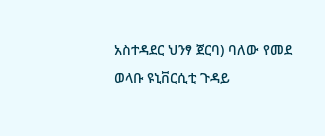አስተዳደር ህንፃ ጀርባ) ባለው የመደ ወላቡ ዩኒቨርሲቲ ጉዳይ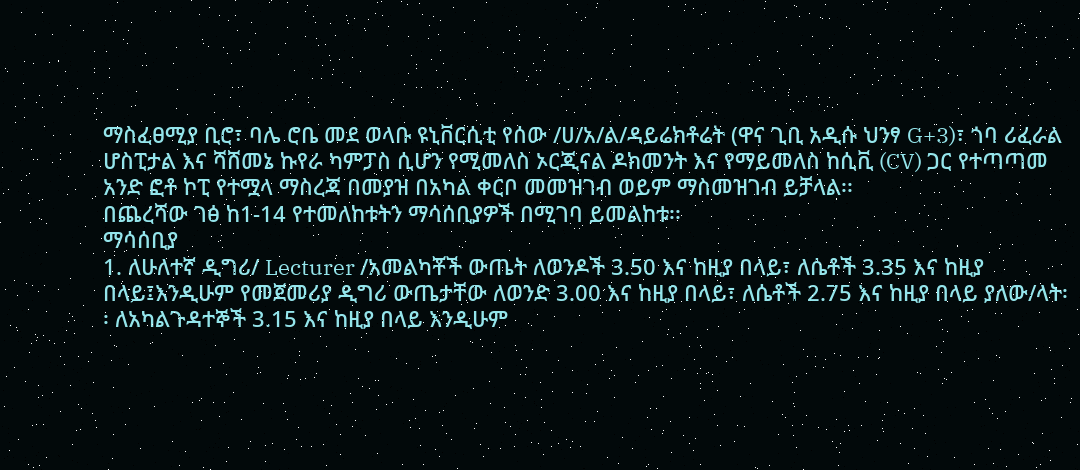ማስፈፀሚያ ቢሮ፣ ባሌ ሮቤ መደ ወላቡ ዩኒቨርሲቲ የሰው /ሀ/አ/ል/ዳይሬክቶሬት (ዋና ጊቢ አዲሱ ህንፃ G+3)፣ ጎባ ሪፈራል ሆስፒታል እና ሻሸመኔ ኩየራ ካምፓስ ሲሆን የሚመለስ ኦርጂናል ዶክመንት እና የማይመለስ ከሲቪ (CV) ጋር የተጣጣመ አንድ ፎቶ ኮፒ የተሟላ ማስረጃ በመያዝ በአካል ቀርቦ መመዝገብ ወይም ማስመዝገብ ይቻላል፡፡
በጨረሻው ገፅ ከ1-14 የተመለከቱትን ማሳሰቢያዎች በሚገባ ይመልከቱ፡፡
ማሳሰቢያ
1. ለሁለተኛ ዲግሪ/ Lecturer /አመልካቾች ውጤት ለወንዶች 3.50 እና ከዚያ በላይ፣ ለሴቶች 3.35 እና ከዚያ በላይ፤እንዲሁም የመጀመሪያ ዲግሪ ውጤታቸው ለወንድ 3.00 እና ከዚያ በላይ፣ ለሴቶች 2.75 እና ከዚያ በላይ ያለው/ላት፡፡ ለአካልጉዳተኞች 3.15 እና ከዚያ በላይ እንዲሁም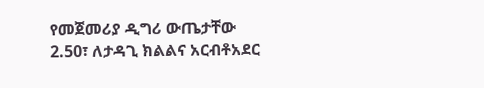የመጀመሪያ ዲግሪ ውጤታቸው 2.50፣ ለታዳጊ ክልልና አርብቶአደር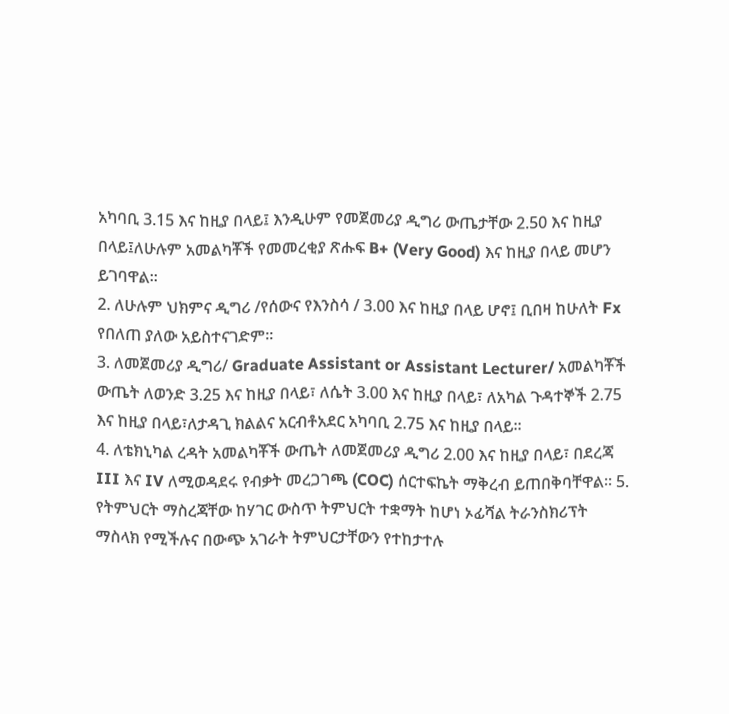አካባቢ 3.15 እና ከዚያ በላይ፤ እንዲሁም የመጀመሪያ ዲግሪ ውጤታቸው 2.50 እና ከዚያ በላይ፤ለሁሉም አመልካቾች የመመረቂያ ጽሑፍ B+ (Very Good) እና ከዚያ በላይ መሆን ይገባዋል፡፡
2. ለሁሉም ህክምና ዲግሪ /የሰውና የእንስሳ / 3.00 እና ከዚያ በላይ ሆኖ፤ ቢበዛ ከሁለት Fx የበለጠ ያለው አይስተናገድም፡፡
3. ለመጀመሪያ ዲግሪ/ Graduate Assistant or Assistant Lecturer/ አመልካቾች ውጤት ለወንድ 3.25 እና ከዚያ በላይ፣ ለሴት 3.00 እና ከዚያ በላይ፣ ለአካል ጉዳተኞች 2.75 እና ከዚያ በላይ፣ለታዳጊ ክልልና አርብቶአደር አካባቢ 2.75 እና ከዚያ በላይ፡፡
4. ለቴክኒካል ረዳት አመልካቾች ውጤት ለመጀመሪያ ዲግሪ 2.00 እና ከዚያ በላይ፣ በደረጃ III እና IV ለሚወዳደሩ የብቃት መረጋገጫ (COC) ሰርተፍኬት ማቅረብ ይጠበቅባቸዋል፡፡ 5. የትምህርት ማስረጃቸው ከሃገር ውስጥ ትምህርት ተቋማት ከሆነ ኦፊሻል ትራንስክሪፕት ማስላክ የሚችሉና በውጭ አገራት ትምህርታቸውን የተከታተሉ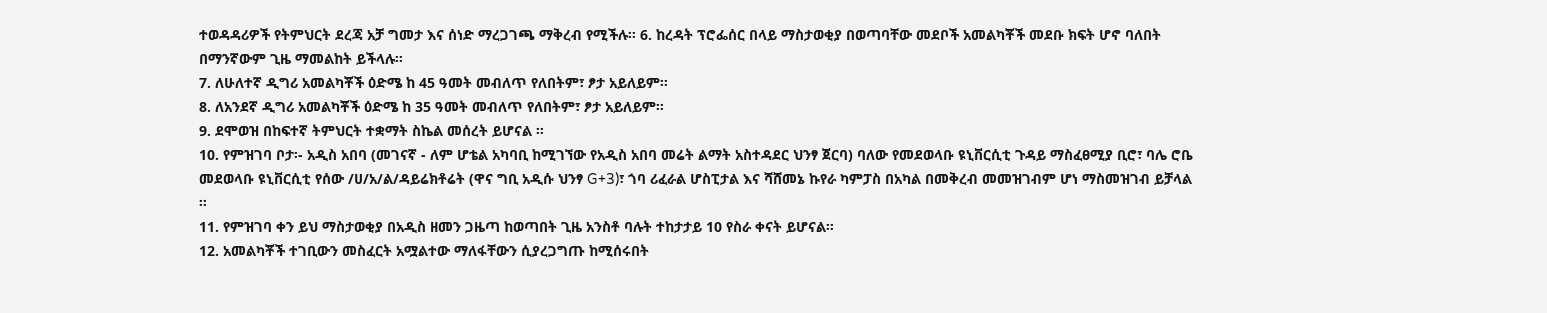ተወዳዳሪዎች የትምህርት ደረጃ አቻ ግመታ እና ሰነድ ማረጋገጫ ማቅረብ የሚችሉ፡፡ 6. ከረዳት ፕሮፌሰር በላይ ማስታወቂያ በወጣባቸው መደቦች አመልካቾች መደቡ ክፍት ሆኖ ባለበት በማንኛውም ጊዜ ማመልከት ይችላሉ፡፡
7. ለሁለተኛ ዲግሪ አመልካቾች ዕድሜ ከ 45 ዓመት መብለጥ የለበትም፣ ፆታ አይለይም፡፡
8. ለአንደኛ ዲግሪ አመልካቾች ዕድሜ ከ 35 ዓመት መብለጥ የለበትም፣ ፆታ አይለይም፡፡
9. ደሞወዝ በከፍተኛ ትምህርት ተቋማት ስኬል መሰረት ይሆናል ፡፡
10. የምዝገባ ቦታ፡- አዲስ አበባ (መገናኛ - ለም ሆቴል አካባቢ ከሚገኘው የአዲስ አበባ መሬት ልማት አስተዳደር ህንፃ ጀርባ) ባለው የመደወላቡ ዩኒቨርሲቲ ጉዳይ ማስፈፀሚያ ቢሮ፣ ባሌ ሮቤ መደወላቡ ዩኒቨርሲቲ የሰው /ሀ/አ/ል/ዳይሬክቶሬት (ዋና ግቢ አዲሱ ህንፃ G+3)፣ ጎባ ሪፈራል ሆስፒታል እና ሻሸመኔ ኩየራ ካምፓስ በአካል በመቅረብ መመዝገብም ሆነ ማስመዝገብ ይቻላል ፡፡
11. የምዝገባ ቀን ይህ ማስታወቂያ በአዲስ ዘመን ጋዜጣ ከወጣበት ጊዜ አንስቶ ባሉት ተከታታይ 10 የስራ ቀናት ይሆናል፡፡
12. አመልካቾች ተገቢውን መስፈርት አሟልተው ማለፋቸውን ሲያረጋግጡ ከሚሰሩበት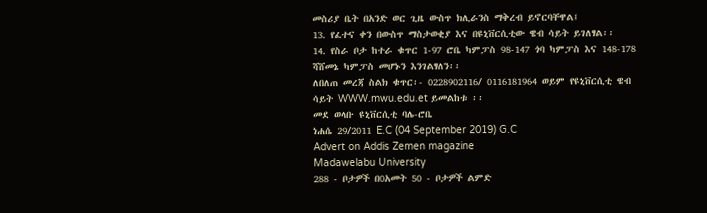መስሪያ ቤት በአንድ ወር ጊዜ ውስጥ ክሊራንስ ማቅረብ ይኖርባቸዋል፤
13. የፈተና ቀን በውስጥ ማስታወቂያ እና በዩኒቨርሲቲው ዌብ ሳይት ይገለፃል፡፡
14. የስራ ቦታ ከተራ ቁጥር 1-97 ሮቤ ካምፓስ 98-147 ጎባ ካምፓስ እና 148-178 ሻሸመኔ ካምፓስ መሆኑን እንገልፃለን፡፡
ለበለጠ መረጃ ስልክ ቁጥር፡- 0228902116/ 0116181964 ወይም የዩኒቨርሲቲ ዌብ ሳይት WWW.mwu.edu.et ይመልከቱ ፡፡
መደ ወላቡ ዩኒቨርሲቲ ባሌ-ሮቤ
ነሐሴ 29/2011 E.C (04 September 2019) G.C
Advert on Addis Zemen magazine
Madawelabu University
288 - ቦታዎች በ0አመት 50 - ቦታዎች ልምድ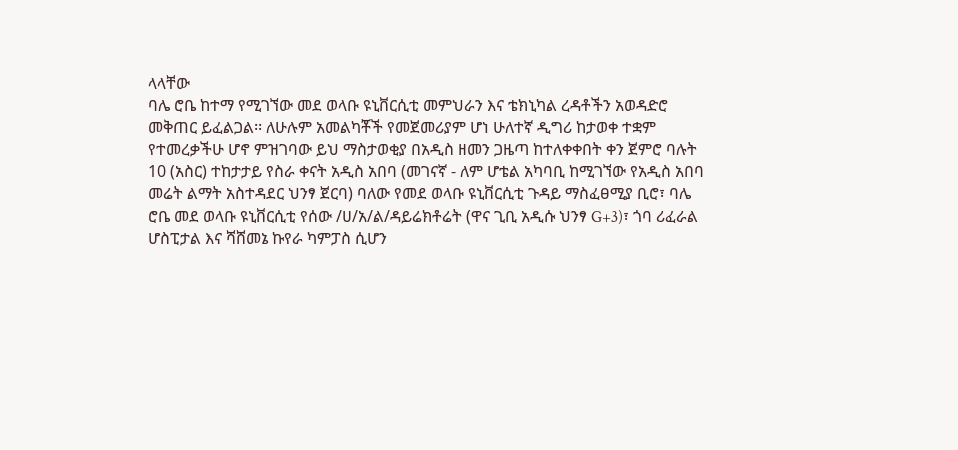ላላቸው
ባሌ ሮቤ ከተማ የሚገኘው መደ ወላቡ ዩኒቨርሲቲ መምህራን እና ቴክኒካል ረዳቶችን አወዳድሮ መቅጠር ይፈልጋል፡፡ ለሁሉም አመልካቾች የመጀመሪያም ሆነ ሁለተኛ ዲግሪ ከታወቀ ተቋም የተመረቃችሁ ሆኖ ምዝገባው ይህ ማስታወቂያ በአዲስ ዘመን ጋዜጣ ከተለቀቀበት ቀን ጀምሮ ባሉት 10 (አስር) ተከታታይ የስራ ቀናት አዲስ አበባ (መገናኛ - ለም ሆቴል አካባቢ ከሚገኘው የአዲስ አበባ መሬት ልማት አስተዳደር ህንፃ ጀርባ) ባለው የመደ ወላቡ ዩኒቨርሲቲ ጉዳይ ማስፈፀሚያ ቢሮ፣ ባሌ ሮቤ መደ ወላቡ ዩኒቨርሲቲ የሰው /ሀ/አ/ል/ዳይሬክቶሬት (ዋና ጊቢ አዲሱ ህንፃ G+3)፣ ጎባ ሪፈራል ሆስፒታል እና ሻሸመኔ ኩየራ ካምፓስ ሲሆን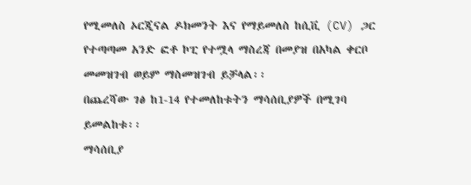የሚመለስ ኦርጂናል ዶክመንት እና የማይመለስ ከሲቪ (CV) ጋር የተጣጣመ አንድ ፎቶ ኮፒ የተሟላ ማስረጃ በመያዝ በአካል ቀርቦ መመዝገብ ወይም ማስመዝገብ ይቻላል፡፡
በጨረሻው ገፅ ከ1-14 የተመለከቱትን ማሳሰቢያዎች በሚገባ ይመልከቱ፡፡
ማሳሰቢያ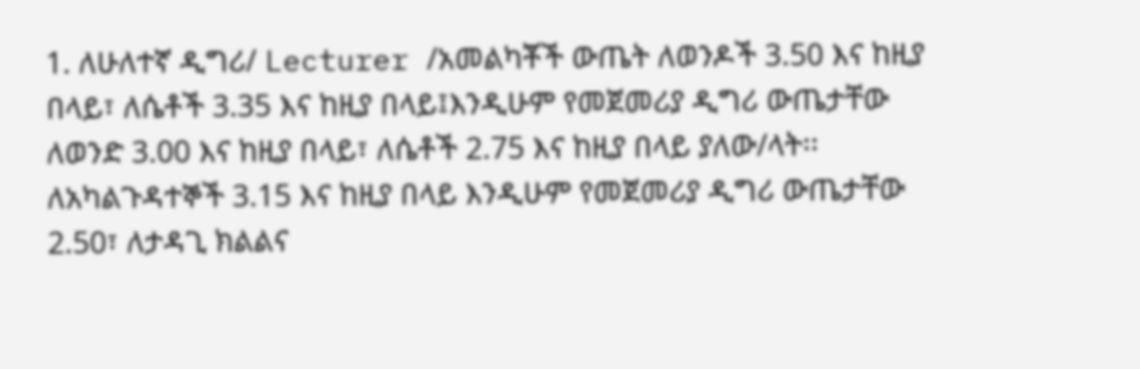1. ለሁለተኛ ዲግሪ/ Lecturer /አመልካቾች ውጤት ለወንዶች 3.50 እና ከዚያ በላይ፣ ለሴቶች 3.35 እና ከዚያ በላይ፤እንዲሁም የመጀመሪያ ዲግሪ ውጤታቸው ለወንድ 3.00 እና ከዚያ በላይ፣ ለሴቶች 2.75 እና ከዚያ በላይ ያለው/ላት፡፡ ለአካልጉዳተኞች 3.15 እና ከዚያ በላይ እንዲሁም የመጀመሪያ ዲግሪ ውጤታቸው 2.50፣ ለታዳጊ ክልልና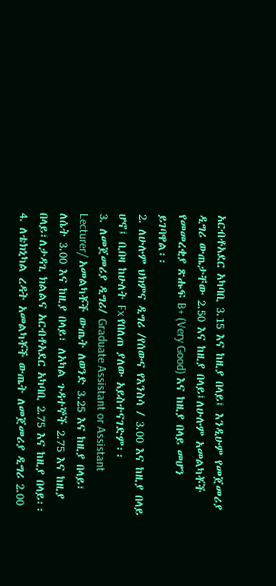አርብቶአደር አካባቢ 3.15 እና ከዚያ በላይ፤ እንዲሁም የመጀመሪያ ዲግሪ ውጤታቸው 2.50 እና ከዚያ በላይ፤ለሁሉም አመልካቾች የመመረቂያ ጽሑፍ B+ (Very Good) እና ከዚያ በላይ መሆን ይገባዋል፡፡
2. ለሁሉም ህክምና ዲግሪ /የሰውና የእንስሳ / 3.00 እና ከዚያ በላይ ሆኖ፤ ቢበዛ ከሁለት Fx የበለጠ ያለው አይስተናገድም፡፡
3. ለመጀመሪያ ዲግሪ/ Graduate Assistant or Assistant Lecturer/ አመልካቾች ውጤት ለወንድ 3.25 እና ከዚያ በላይ፣ ለሴት 3.00 እና ከዚያ በላይ፣ ለአካል ጉዳተኞች 2.75 እና ከዚያ በላይ፣ለታዳጊ ክልልና አርብቶአደር አካባቢ 2.75 እና ከዚያ በላይ፡፡
4. ለቴክኒካል ረዳት አመልካቾች ውጤት ለመጀመሪያ ዲግሪ 2.00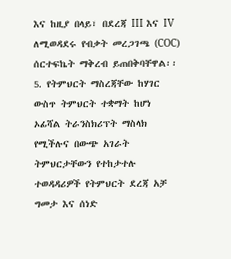እና ከዚያ በላይ፣ በደረጃ III እና IV ለሚወዳደሩ የብቃት መረጋገጫ (COC) ሰርተፍኬት ማቅረብ ይጠበቅባቸዋል፡፡ 5. የትምህርት ማስረጃቸው ከሃገር ውስጥ ትምህርት ተቋማት ከሆነ ኦፊሻል ትራንስክሪፕት ማስላክ የሚችሉና በውጭ አገራት ትምህርታቸውን የተከታተሉ ተወዳዳሪዎች የትምህርት ደረጃ አቻ ግመታ እና ሰነድ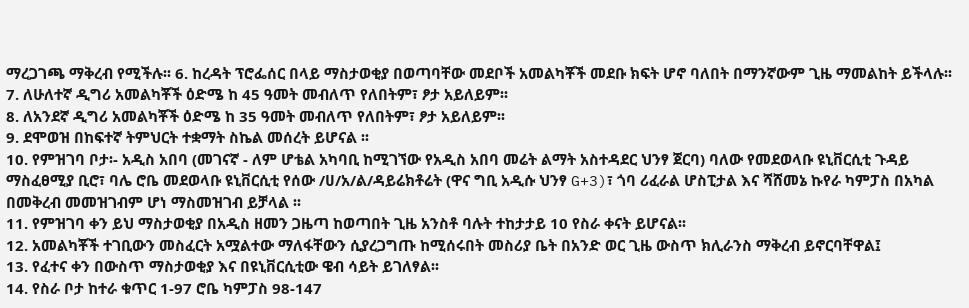ማረጋገጫ ማቅረብ የሚችሉ፡፡ 6. ከረዳት ፕሮፌሰር በላይ ማስታወቂያ በወጣባቸው መደቦች አመልካቾች መደቡ ክፍት ሆኖ ባለበት በማንኛውም ጊዜ ማመልከት ይችላሉ፡፡
7. ለሁለተኛ ዲግሪ አመልካቾች ዕድሜ ከ 45 ዓመት መብለጥ የለበትም፣ ፆታ አይለይም፡፡
8. ለአንደኛ ዲግሪ አመልካቾች ዕድሜ ከ 35 ዓመት መብለጥ የለበትም፣ ፆታ አይለይም፡፡
9. ደሞወዝ በከፍተኛ ትምህርት ተቋማት ስኬል መሰረት ይሆናል ፡፡
10. የምዝገባ ቦታ፡- አዲስ አበባ (መገናኛ - ለም ሆቴል አካባቢ ከሚገኘው የአዲስ አበባ መሬት ልማት አስተዳደር ህንፃ ጀርባ) ባለው የመደወላቡ ዩኒቨርሲቲ ጉዳይ ማስፈፀሚያ ቢሮ፣ ባሌ ሮቤ መደወላቡ ዩኒቨርሲቲ የሰው /ሀ/አ/ል/ዳይሬክቶሬት (ዋና ግቢ አዲሱ ህንፃ G+3)፣ ጎባ ሪፈራል ሆስፒታል እና ሻሸመኔ ኩየራ ካምፓስ በአካል በመቅረብ መመዝገብም ሆነ ማስመዝገብ ይቻላል ፡፡
11. የምዝገባ ቀን ይህ ማስታወቂያ በአዲስ ዘመን ጋዜጣ ከወጣበት ጊዜ አንስቶ ባሉት ተከታታይ 10 የስራ ቀናት ይሆናል፡፡
12. አመልካቾች ተገቢውን መስፈርት አሟልተው ማለፋቸውን ሲያረጋግጡ ከሚሰሩበት መስሪያ ቤት በአንድ ወር ጊዜ ውስጥ ክሊራንስ ማቅረብ ይኖርባቸዋል፤
13. የፈተና ቀን በውስጥ ማስታወቂያ እና በዩኒቨርሲቲው ዌብ ሳይት ይገለፃል፡፡
14. የስራ ቦታ ከተራ ቁጥር 1-97 ሮቤ ካምፓስ 98-147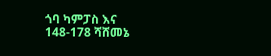ጎባ ካምፓስ እና 148-178 ሻሸመኔ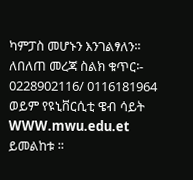ካምፓስ መሆኑን እንገልፃለን፡፡
ለበለጠ መረጃ ስልክ ቁጥር፡- 0228902116/ 0116181964 ወይም የዩኒቨርሲቲ ዌብ ሳይት WWW.mwu.edu.et ይመልከቱ ፡፡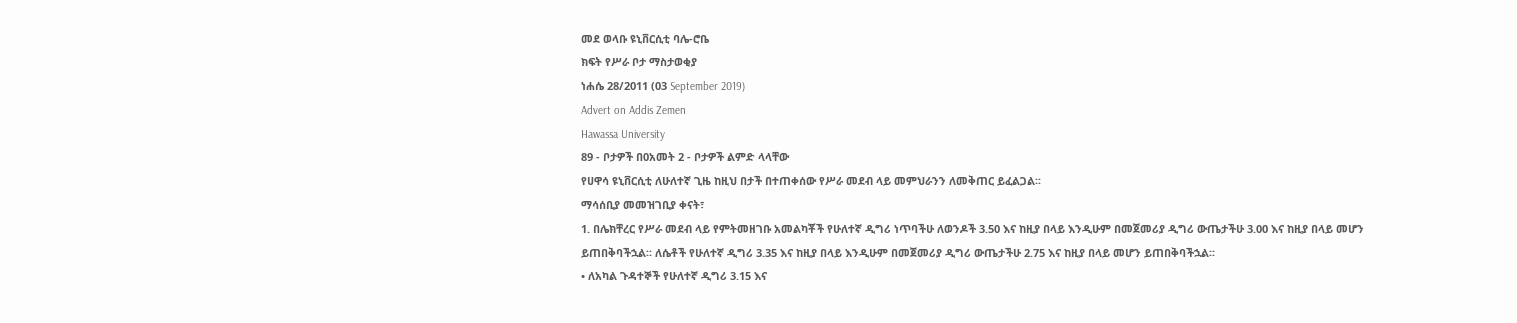መደ ወላቡ ዩኒቨርሲቲ ባሌ-ሮቤ
ክፍት የሥራ ቦታ ማስታወቂያ
ነሐሴ 28/2011 (03 September 2019)
Advert on Addis Zemen
Hawassa University
89 - ቦታዎች በ0አመት 2 - ቦታዎች ልምድ ላላቸው
የሀዋሳ ዩኒቨርሲቲ ለሁለተኛ ጊዜ ከዚህ በታች በተጠቀሰው የሥራ መደብ ላይ መምህራንን ለመቅጠር ይፈልጋል፡፡
ማሳሰቢያ መመዝገቢያ ቀናት፣
1. በሌክቸረር የሥራ መደብ ላይ የምትመዘገቡ አመልካቾች የሁለተኛ ዲግሪ ነጥባችሁ ለወንዶች 3.50 እና ከዚያ በላይ እንዲሁም በመጀመሪያ ዲግሪ ውጤታችሁ 3.00 እና ከዚያ በላይ መሆን ይጠበቅባችኋል፡፡ ለሴቶች የሁለተኛ ዲግሪ 3.35 እና ከዚያ በላይ እንዲሁም በመጀመሪያ ዲግሪ ውጤታችሁ 2.75 እና ከዚያ በላይ መሆን ይጠበቅባችኋል፡፡
• ለአካል ጉዳተኞች የሁለተኛ ዲግሪ 3.15 እና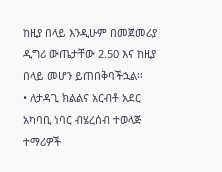ከዚያ በላይ እንዲሁም በመጀመሪያ ዲግሪ ውጤታቸው 2.50 እና ከዚያ በላይ መሆን ይጠበቅባችኋል፡፡
• ለታዳጊ ክልልና አርብቶ አደር አካባቢ ነባር ብሄረሰብ ተወላጅ ተማሪዎች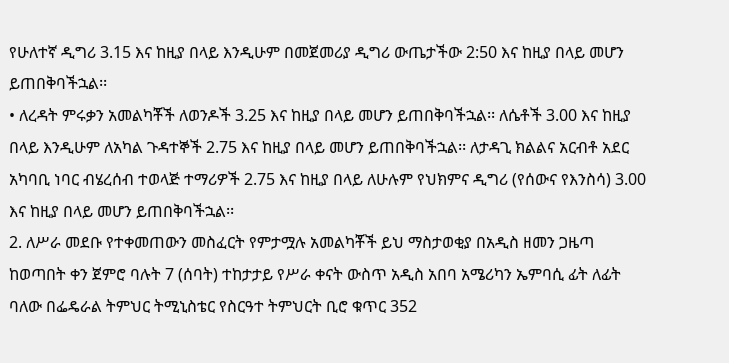የሁለተኛ ዲግሪ 3.15 እና ከዚያ በላይ እንዲሁም በመጀመሪያ ዲግሪ ውጤታችው 2:50 እና ከዚያ በላይ መሆን ይጠበቅባችኋል፡፡
• ለረዳት ምሩቃን አመልካቾች ለወንዶች 3.25 እና ከዚያ በላይ መሆን ይጠበቅባችኋል፡፡ ለሴቶች 3.00 እና ከዚያ በላይ እንዲሁም ለአካል ጉዳተኞች 2.75 እና ከዚያ በላይ መሆን ይጠበቅባችኋል፡፡ ለታዳጊ ክልልና አርብቶ አደር አካባቢ ነባር ብሄረሰብ ተወላጅ ተማሪዎች 2.75 እና ከዚያ በላይ ለሁሉም የህክምና ዲግሪ (የሰውና የእንስሳ) 3.00 እና ከዚያ በላይ መሆን ይጠበቅባችኋል፡፡
2. ለሥራ መደቡ የተቀመጠውን መስፈርት የምታሟሉ አመልካቾች ይህ ማስታወቂያ በአዲስ ዘመን ጋዜጣ ከወጣበት ቀን ጀምሮ ባሉት 7 (ሰባት) ተከታታይ የሥራ ቀናት ውስጥ አዲስ አበባ አሜሪካን ኤምባሲ ፊት ለፊት ባለው በፌዴራል ትምህር ትሚኒስቴር የስርዓተ ትምህርት ቢሮ ቁጥር 352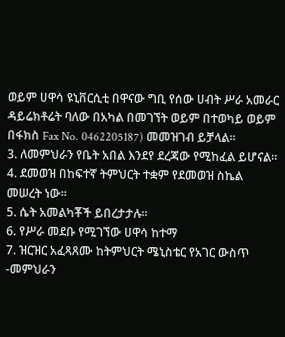ወይም ሀዋሳ ዩኒቨርሲቲ በዋናው ግቢ የሰው ሀብት ሥራ አመራር ዳይሬክቶሬት ባለው በአካል በመገኘት ወይም በተወካይ ወይም በፋክስ Fax No. 0462205187) መመዝገብ ይቻላል፡፡
3. ለመምህራን የቤት አበል እንደየ ደረጃው የሚከፈል ይሆናል፡፡
4. ደመወዝ በከፍተኛ ትምህርት ተቋም የደመወዝ ስኬል መሠረት ነው፡፡
5. ሴት አመልካቾች ይበረታታሉ፡፡
6. የሥራ መደቡ የሚገኘው ሀዋሳ ከተማ
7. ዝርዝር አፈጻጸሙ ከትምህርት ሜኒስቴር የአገር ውስጥ -መምህራን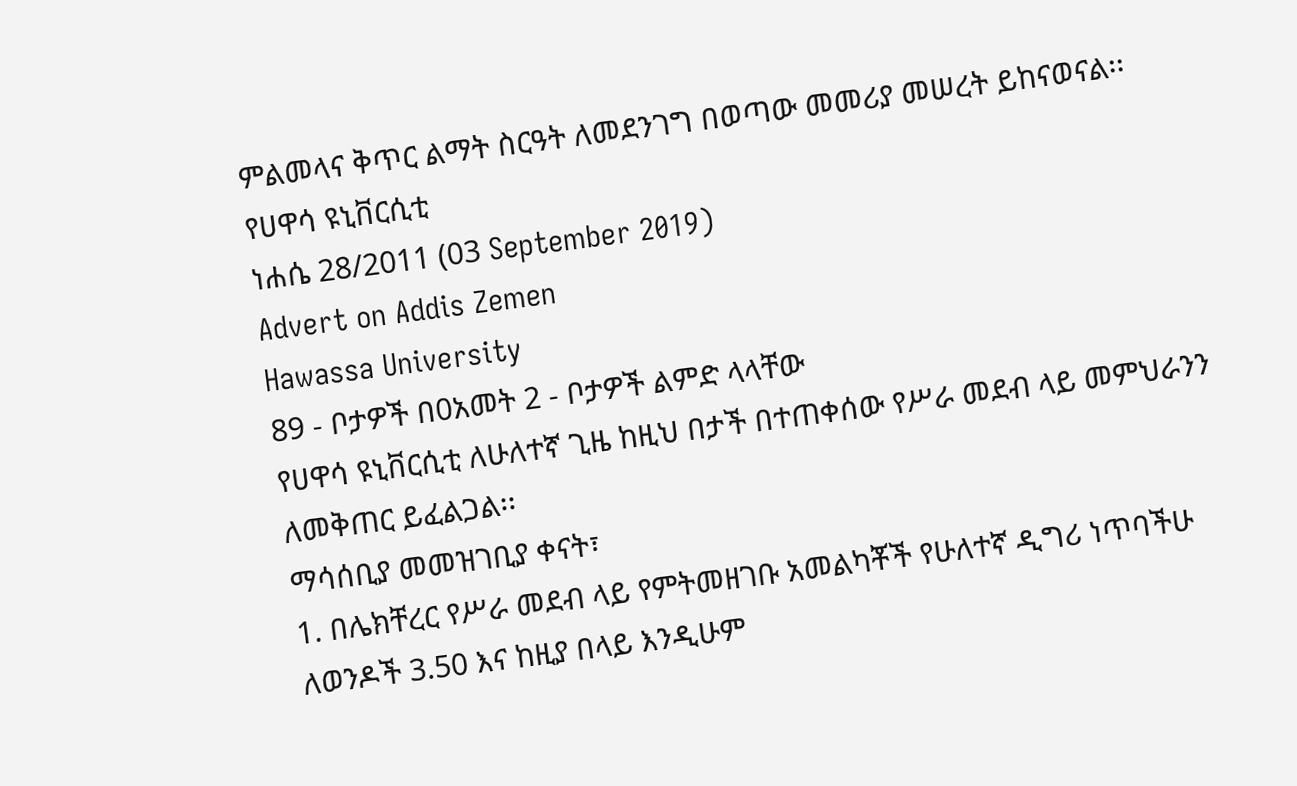ምልመላና ቅጥር ልማት ስርዓት ለመደንገግ በወጣው መመሪያ መሠረት ይከናወናል፡፡
የሀዋሳ ዩኒቨርሲቲ
ነሐሴ 28/2011 (03 September 2019)
Advert on Addis Zemen
Hawassa University
89 - ቦታዎች በ0አመት 2 - ቦታዎች ልምድ ላላቸው
የሀዋሳ ዩኒቨርሲቲ ለሁለተኛ ጊዜ ከዚህ በታች በተጠቀሰው የሥራ መደብ ላይ መምህራንን ለመቅጠር ይፈልጋል፡፡
ማሳሰቢያ መመዝገቢያ ቀናት፣
1. በሌክቸረር የሥራ መደብ ላይ የምትመዘገቡ አመልካቾች የሁለተኛ ዲግሪ ነጥባችሁ ለወንዶች 3.50 እና ከዚያ በላይ እንዲሁም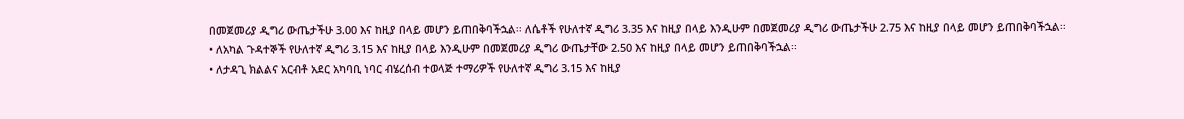በመጀመሪያ ዲግሪ ውጤታችሁ 3.00 እና ከዚያ በላይ መሆን ይጠበቅባችኋል፡፡ ለሴቶች የሁለተኛ ዲግሪ 3.35 እና ከዚያ በላይ እንዲሁም በመጀመሪያ ዲግሪ ውጤታችሁ 2.75 እና ከዚያ በላይ መሆን ይጠበቅባችኋል፡፡
• ለአካል ጉዳተኞች የሁለተኛ ዲግሪ 3.15 እና ከዚያ በላይ እንዲሁም በመጀመሪያ ዲግሪ ውጤታቸው 2.50 እና ከዚያ በላይ መሆን ይጠበቅባችኋል፡፡
• ለታዳጊ ክልልና አርብቶ አደር አካባቢ ነባር ብሄረሰብ ተወላጅ ተማሪዎች የሁለተኛ ዲግሪ 3.15 እና ከዚያ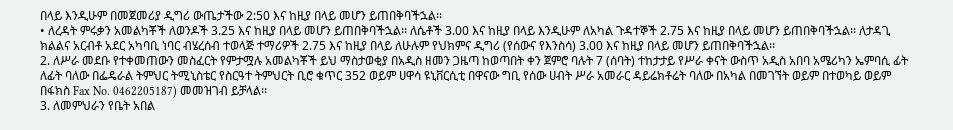በላይ እንዲሁም በመጀመሪያ ዲግሪ ውጤታችው 2:50 እና ከዚያ በላይ መሆን ይጠበቅባችኋል፡፡
• ለረዳት ምሩቃን አመልካቾች ለወንዶች 3.25 እና ከዚያ በላይ መሆን ይጠበቅባችኋል፡፡ ለሴቶች 3.00 እና ከዚያ በላይ እንዲሁም ለአካል ጉዳተኞች 2.75 እና ከዚያ በላይ መሆን ይጠበቅባችኋል፡፡ ለታዳጊ ክልልና አርብቶ አደር አካባቢ ነባር ብሄረሰብ ተወላጅ ተማሪዎች 2.75 እና ከዚያ በላይ ለሁሉም የህክምና ዲግሪ (የሰውና የእንስሳ) 3.00 እና ከዚያ በላይ መሆን ይጠበቅባችኋል፡፡
2. ለሥራ መደቡ የተቀመጠውን መስፈርት የምታሟሉ አመልካቾች ይህ ማስታወቂያ በአዲስ ዘመን ጋዜጣ ከወጣበት ቀን ጀምሮ ባሉት 7 (ሰባት) ተከታታይ የሥራ ቀናት ውስጥ አዲስ አበባ አሜሪካን ኤምባሲ ፊት ለፊት ባለው በፌዴራል ትምህር ትሚኒስቴር የስርዓተ ትምህርት ቢሮ ቁጥር 352 ወይም ሀዋሳ ዩኒቨርሲቲ በዋናው ግቢ የሰው ሀብት ሥራ አመራር ዳይሬክቶሬት ባለው በአካል በመገኘት ወይም በተወካይ ወይም በፋክስ Fax No. 0462205187) መመዝገብ ይቻላል፡፡
3. ለመምህራን የቤት አበል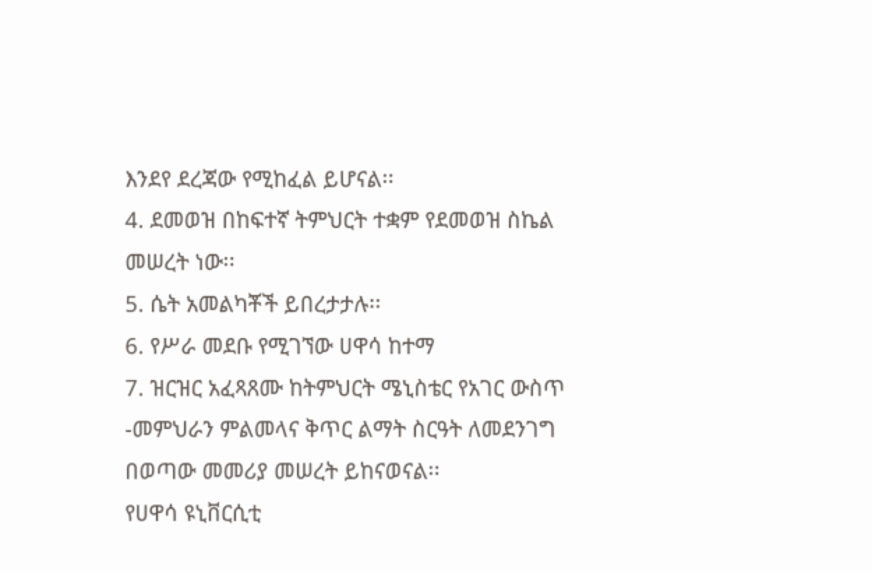እንደየ ደረጃው የሚከፈል ይሆናል፡፡
4. ደመወዝ በከፍተኛ ትምህርት ተቋም የደመወዝ ስኬል መሠረት ነው፡፡
5. ሴት አመልካቾች ይበረታታሉ፡፡
6. የሥራ መደቡ የሚገኘው ሀዋሳ ከተማ
7. ዝርዝር አፈጻጸሙ ከትምህርት ሜኒስቴር የአገር ውስጥ -መምህራን ምልመላና ቅጥር ልማት ስርዓት ለመደንገግ በወጣው መመሪያ መሠረት ይከናወናል፡፡
የሀዋሳ ዩኒቨርሲቲ